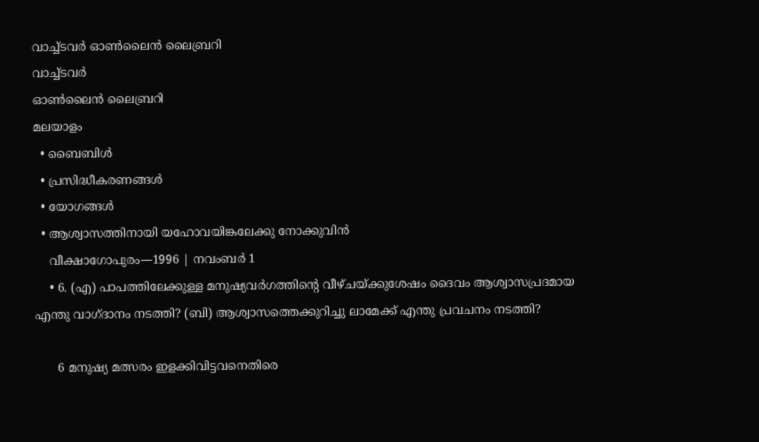വാച്ച്ടവര്‍ ഓണ്‍ലൈന്‍ ലൈബ്രറി
വാച്ച്ടവര്‍
ഓണ്‍ലൈന്‍ ലൈബ്രറി
മലയാളം
  • ബൈബിൾ
  • പ്രസിദ്ധീകരണങ്ങൾ
  • യോഗങ്ങൾ
  • ആശ്വാസത്തിനായി യഹോവയിങ്കലേക്കു നോക്കുവിൻ
    വീക്ഷാഗോപുരം—1996 | നവംബർ 1
    • 6. (എ) പാപത്തിലേക്കുള്ള മനുഷ്യവർഗത്തിന്റെ വീഴ്‌ചയ്‌ക്കുശേഷം ദൈവം ആശ്വാസപ്രദമായ എന്തു വാഗ്‌ദാനം നടത്തി? (ബി) ആശ്വാസത്തെക്കുറിച്ചു ലാമേക്ക്‌ എന്തു പ്രവചനം നടത്തി?

      6 മനുഷ്യ മത്സരം ഇളക്കിവിട്ടവനെതിരെ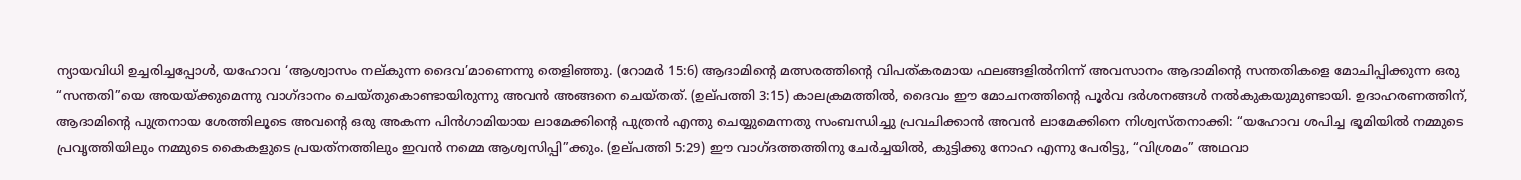ന്യായവിധി ഉച്ചരിച്ചപ്പോൾ, യഹോവ ‘ആശ്വാസം നല്‌കുന്ന ദൈവ’മാണെന്നു തെളിഞ്ഞു. (റോമർ 15:6) ആദാമിന്റെ മത്സരത്തിന്റെ വിപത്‌കരമായ ഫലങ്ങളിൽനിന്ന്‌ അവസാനം ആദാമിന്റെ സന്തതികളെ മോചിപ്പിക്കുന്ന ഒരു “സന്തതി”യെ അയയ്‌ക്കുമെന്നു വാഗ്‌ദാനം ചെയ്‌തുകൊണ്ടായിരുന്നു അവൻ അങ്ങനെ ചെയ്‌തത്‌. (ഉല്‌പത്തി 3:15) കാലക്രമത്തിൽ, ദൈവം ഈ മോചനത്തിന്റെ പൂർവ ദർശനങ്ങൾ നൽകുകയുമുണ്ടായി. ഉദാഹരണത്തിന്‌, ആദാമിന്റെ പുത്രനായ ശേത്തിലൂടെ അവന്റെ ഒരു അകന്ന പിൻഗാമിയായ ലാമേക്കിന്റെ പുത്രൻ എന്തു ചെയ്യുമെന്നതു സംബന്ധിച്ചു പ്രവചിക്കാൻ അവൻ ലാമേക്കിനെ നിശ്വസ്‌തനാക്കി: “യഹോവ ശപിച്ച ഭൂമിയിൽ നമ്മുടെ പ്രവൃത്തിയിലും നമ്മുടെ കൈകളുടെ പ്രയത്‌നത്തിലും ഇവൻ നമ്മെ ആശ്വസിപ്പി”ക്കും. (ഉല്‌പത്തി 5:29) ഈ വാഗ്‌ദത്തത്തിനു ചേർച്ചയിൽ, കുട്ടിക്കു നോഹ എന്നു പേരിട്ടു, “വിശ്രമം” അഥവാ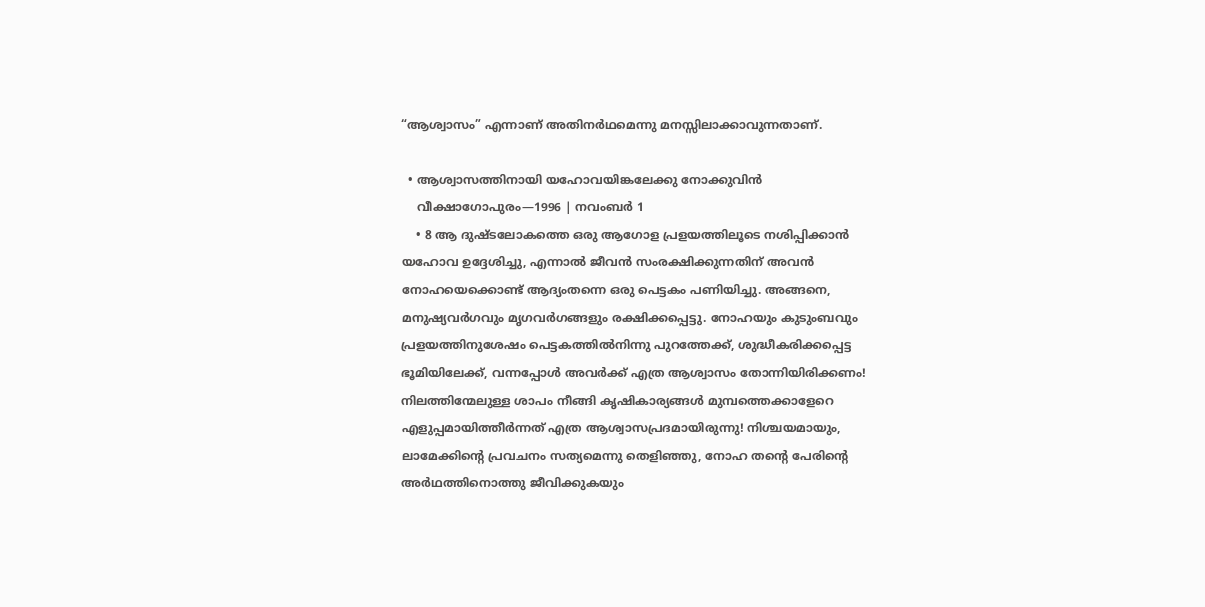“ആശ്വാസം” എന്നാണ്‌ അതിനർഥമെന്നു മനസ്സിലാക്കാവുന്നതാണ്‌.

  • ആശ്വാസത്തിനായി യഹോവയിങ്കലേക്കു നോക്കുവിൻ
    വീക്ഷാഗോപുരം—1996 | നവംബർ 1
    • 8 ആ ദുഷ്ടലോകത്തെ ഒരു ആഗോള പ്രളയത്തിലൂടെ നശിപ്പിക്കാൻ യഹോവ ഉദ്ദേശിച്ചു, എന്നാൽ ജീവൻ സംരക്ഷിക്കുന്നതിന്‌ അവൻ നോഹയെക്കൊണ്ട്‌ ആദ്യംതന്നെ ഒരു പെട്ടകം പണിയിച്ചു. അങ്ങനെ, മനുഷ്യവർഗവും മൃഗവർഗങ്ങളും രക്ഷിക്കപ്പെട്ടു. നോഹയും കുടുംബവും പ്രളയത്തിനുശേഷം പെട്ടകത്തിൽനിന്നു പുറത്തേക്ക്‌, ശുദ്ധീകരിക്കപ്പെട്ട ഭൂമിയിലേക്ക്‌, വന്നപ്പോൾ അവർക്ക്‌ എത്ര ആശ്വാസം തോന്നിയിരിക്കണം! നിലത്തിന്മേലുള്ള ശാപം നീങ്ങി കൃഷികാര്യങ്ങൾ മുമ്പത്തെക്കാളേറെ എളുപ്പമായിത്തീർന്നത്‌ എത്ര ആശ്വാസപ്രദമായിരുന്നു! നിശ്ചയമായും, ലാമേക്കിന്റെ പ്രവചനം സത്യമെന്നു തെളിഞ്ഞു, നോഹ തന്റെ പേരിന്റെ അർഥത്തിനൊത്തു ജീവിക്കുകയും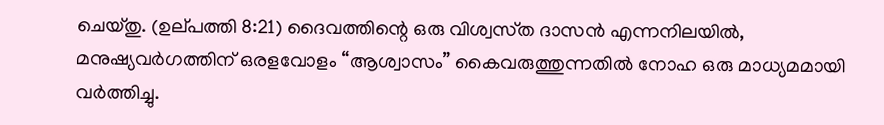ചെയ്‌തു. (ഉല്‌പത്തി 8:21) ദൈവത്തിന്റെ ഒരു വിശ്വസ്‌ത ദാസൻ എന്നനിലയിൽ, മനുഷ്യവർഗത്തിന്‌ ഒരളവോളം “ആശ്വാസം” കൈവരുത്തുന്നതിൽ നോഹ ഒരു മാധ്യമമായി വർത്തിച്ചു.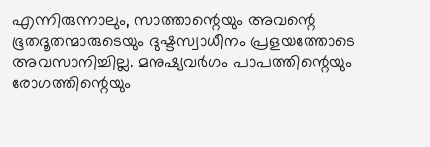എന്നിരുന്നാലും, സാത്താന്റെയും അവന്റെ ഭൂതദൂതന്മാരുടെയും ദുഷ്ടസ്വാധീനം പ്രളയത്തോടെ അവസാനിച്ചില്ല. മനുഷ്യവർഗം പാപത്തിന്റെയും രോഗത്തിന്റെയും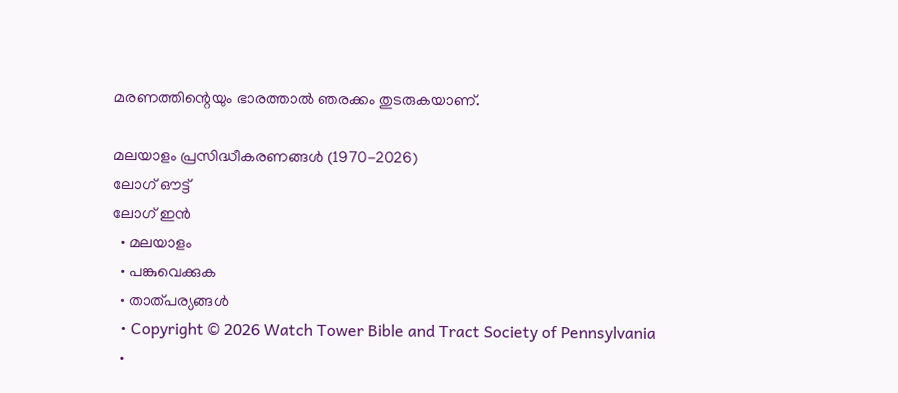മരണത്തിന്റെയും ഭാരത്താൽ ഞരക്കം തുടരുകയാണ്‌.

മലയാളം പ്രസിദ്ധീകരണങ്ങൾ (1970-2026)
ലോഗ് ഔട്ട്
ലോഗ് ഇൻ
  • മലയാളം
  • പങ്കുവെക്കുക
  • താത്പര്യങ്ങൾ
  • Copyright © 2026 Watch Tower Bible and Tract Society of Pennsylvania
  •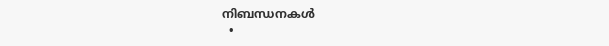നിബന്ധനകള്‍
  •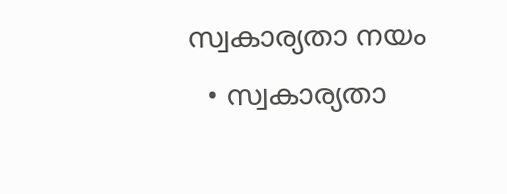സ്വകാര്യതാ നയം
  • സ്വകാര്യതാ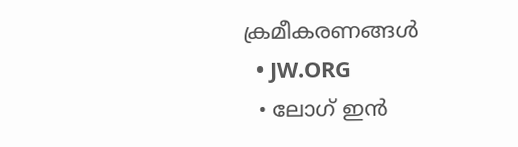ക്രമീകരണങ്ങൾ
  • JW.ORG
  • ലോഗ് ഇൻ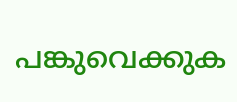പങ്കുവെക്കുക